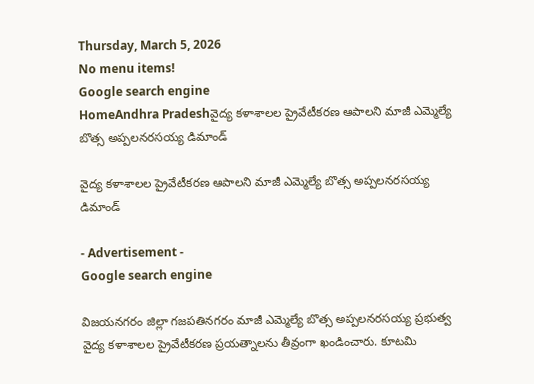Thursday, March 5, 2026
No menu items!
Google search engine
HomeAndhra Pradeshవైద్య కళాశాలల ప్రైవేటీకరణ ఆపాలని మాజీ ఎమ్మెల్యే బొత్స అప్పలనరసయ్య డిమాండ్

వైద్య కళాశాలల ప్రైవేటీకరణ ఆపాలని మాజీ ఎమ్మెల్యే బొత్స అప్పలనరసయ్య డిమాండ్

- Advertisement -
Google search engine

విజయనగరం జిల్లా గజపతినగరం మాజీ ఎమ్మెల్యే బొత్స అప్పలనరసయ్య ప్రభుత్వ వైద్య కళాశాలల ప్రైవేటీకరణ ప్రయత్నాలను తీవ్రంగా ఖండించారు. కూటమి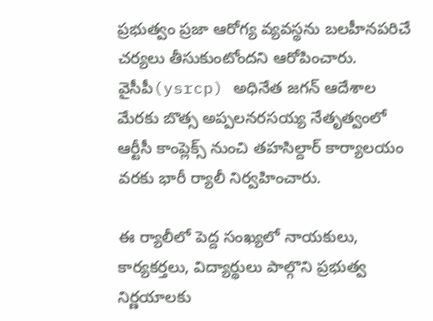ప్రభుత్వం ప్రజా ఆరోగ్య వ్యవస్థను బలహీనపరిచే చర్యలు తీసుకుంటోందని ఆరోపించారు. వైసీపీ(ysrcp) అధినేత జగన్ ఆదేశాల మేరకు బొత్స అప్పలనరసయ్య నేతృత్వంలో ఆర్టీసీ కాంప్లెక్స్ నుంచి తహసిల్దార్ కార్యాలయం వరకు భారీ ర్యాలీ నిర్వహించారు.

ఈ ర్యాలీలో పెద్ద సంఖ్యలో నాయకులు, కార్యకర్తలు, విద్యార్థులు పాల్గొని ప్రభుత్వ నిర్ణయాలకు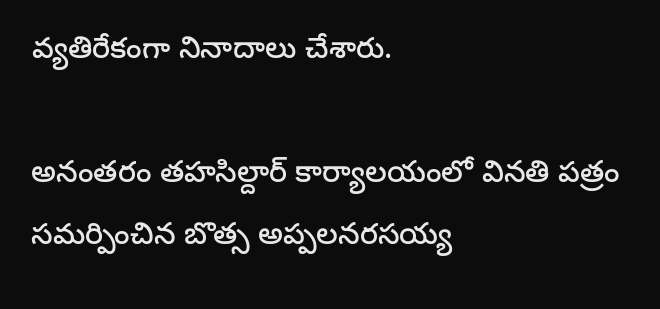వ్యతిరేకంగా నినాదాలు చేశారు.

అనంతరం తహసిల్దార్ కార్యాలయంలో వినతి పత్రం సమర్పించిన బొత్స అప్పలనరసయ్య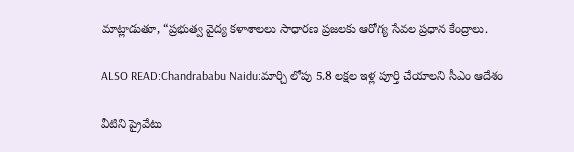మాట్లాడుతూ, “ప్రభుత్వ వైద్య కళాశాలలు సాధారణ ప్రజలకు ఆరోగ్య సేవల ప్రధాన కేంద్రాలు.

ALSO READ:Chandrababu Naidu:మార్చి లోపు 5.8 లక్షల ఇళ్ల పూర్తి చేయాలని సీఎం ఆదేశం

వీటిని ప్రైవేటు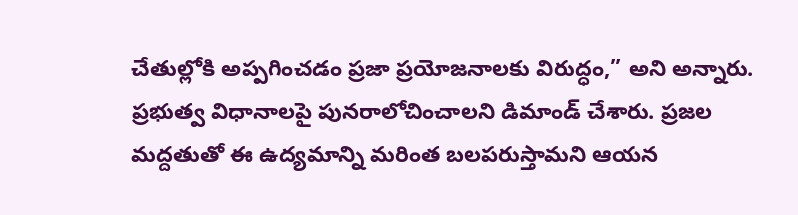చేతుల్లోకి అప్పగించడం ప్రజా ప్రయోజనాలకు విరుద్ధం,” అని అన్నారు. ప్రభుత్వ విధానాలపై పునరాలోచించాలని డిమాండ్ చేశారు. ప్రజల మద్దతుతో ఈ ఉద్యమాన్ని మరింత బలపరుస్తామని ఆయన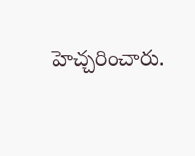హెచ్చరించారు.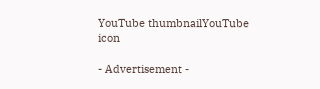YouTube thumbnailYouTube icon

- Advertisement -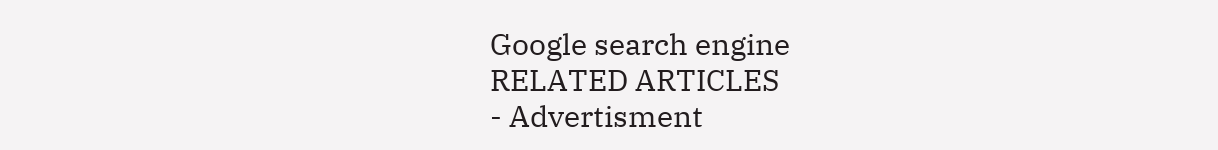Google search engine
RELATED ARTICLES
- Advertisment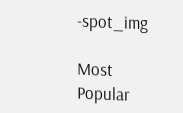-spot_img

Most Popular